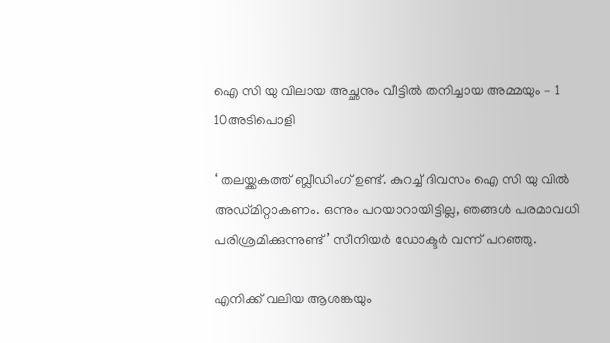ഐ സി യു വിലായ അച്ഛനും വീട്ടില്‍ തനിച്ചായ അമ്മയും – 1 10അടിപൊളി

‘ തലയ്ക്കകത്ത് ബ്ലീഡിംഗ് ഉണ്ട്. കുറച്ച് ദിവസം ഐ സി യു വില്‍ അഡ്മിറ്റാകണം. ഒന്നും പറയാറായിട്ടില്ല, ഞങ്ങള്‍ പരമാവധി പരിശ്രമിക്കുന്നുണ്ട്’ സീനിയര്‍ ഡോക്ടര്‍ വന്ന് പറഞ്ഞു.

എനിക്ക് വലിയ ആശങ്കയും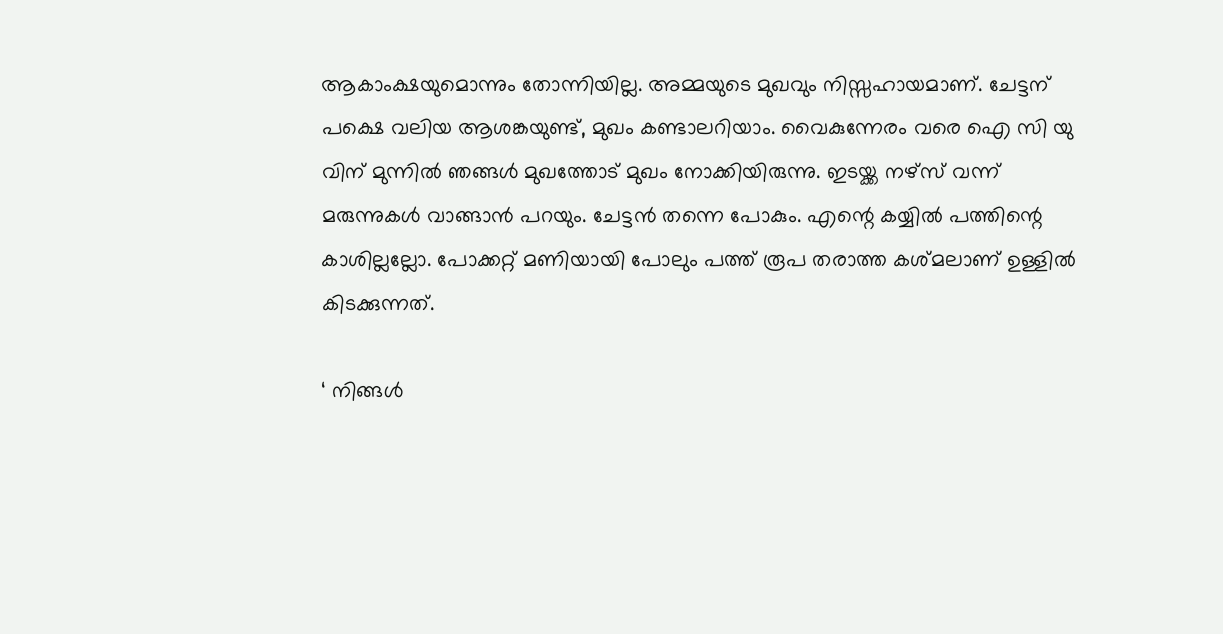ആകാംക്ഷയുമൊന്നും തോന്നിയില്ല. അമ്മയുടെ മുഖവും നിസ്സഹായമാണ്. ചേട്ടന് പക്ഷെ വലിയ ആശങ്കയുണ്ട്, മുഖം കണ്ടാലറിയാം. വൈകുന്നേരം വരെ ഐ സി യു വിന് മുന്നില്‍ ഞങ്ങള്‍ മുഖത്തോട് മുഖം നോക്കിയിരുന്നു. ഇടയ്ക്ക നഴ്‌സ് വന്ന് മരുന്നുകള്‍ വാങ്ങാന്‍ പറയും. ചേട്ടന്‍ തന്നെ പോകും. എന്റെ കയ്യില്‍ പത്തിന്റെ കാശില്ലല്ലോ. പോക്കറ്റ് മണിയായി പോലും പത്ത് രൂപ തരാത്ത കശ്മലാണ് ഉള്ളില്‍ കിടക്കുന്നത്.

‘ നിങ്ങള്‍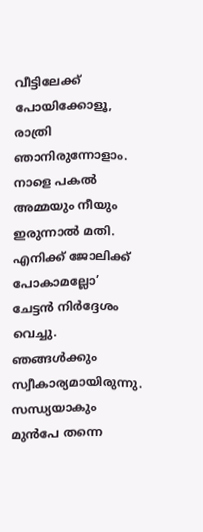വീട്ടിലേക്ക് പോയിക്കോളൂ, രാത്രി ഞാനിരുന്നോളാം. നാളെ പകല്‍ അമ്മയും നീയും ഇരുന്നാല്‍ മതി. എനിക്ക് ജോലിക്ക് പോകാമല്ലോ’ ചേട്ടന്‍ നിര്‍ദ്ദേശം വെച്ചു. ഞങ്ങള്‍ക്കും സ്വീകാര്യമായിരുന്നു. സന്ധ്യയാകും മുന്‍പേ തന്നെ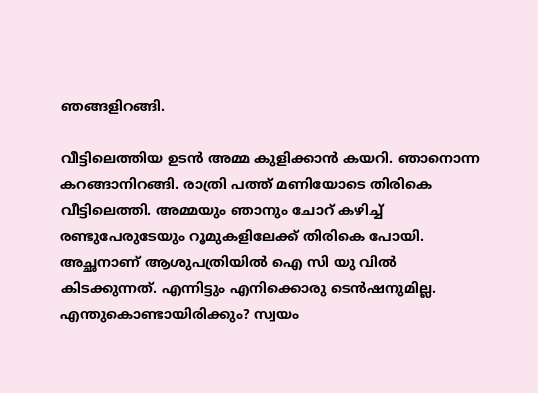ഞങ്ങളിറങ്ങി.

വീട്ടിലെത്തിയ ഉടന്‍ അമ്മ കുളിക്കാന്‍ കയറി. ഞാനൊന്ന കറങ്ങാനിറങ്ങി. രാത്രി പത്ത് മണിയോടെ തിരികെ വീട്ടിലെത്തി. അമ്മയും ഞാനും ചോറ് കഴിച്ച് രണ്ടുപേരുടേയും റൂമുകളിലേക്ക് തിരികെ പോയി. അച്ഛനാണ് ആശുപത്രിയില്‍ ഐ സി യു വില്‍ കിടക്കുന്നത്. എന്നിട്ടും എനിക്കൊരു ടെന്‍ഷനുമില്ല. എന്തുകൊണ്ടായിരിക്കും? സ്വയം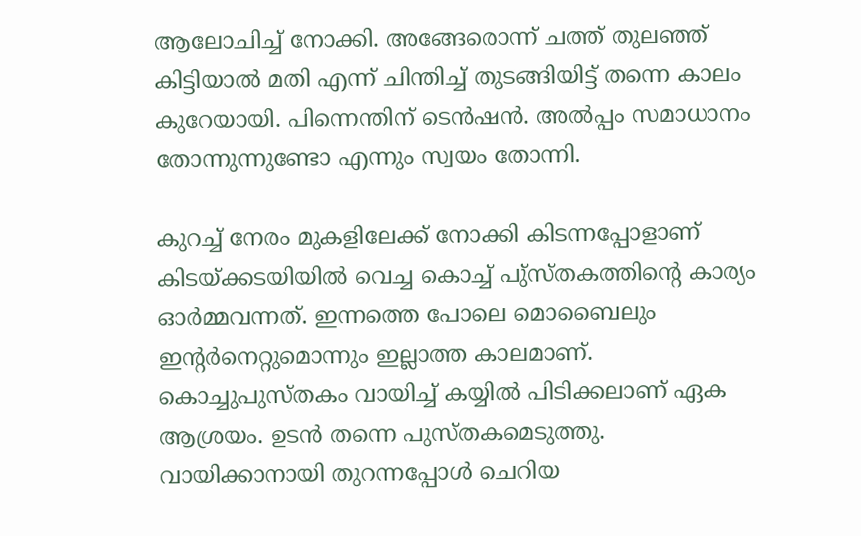ആലോചിച്ച് നോക്കി. അങ്ങേരൊന്ന് ചത്ത് തുലഞ്ഞ് കിട്ടിയാല്‍ മതി എന്ന് ചിന്തിച്ച് തുടങ്ങിയിട്ട് തന്നെ കാലം കുറേയായി. പിന്നെന്തിന് ടെന്‍ഷന്‍. അല്‍പ്പം സമാധാനം തോന്നുന്നുണ്ടോ എന്നും സ്വയം തോന്നി.

കുറച്ച് നേരം മുകളിലേക്ക് നോക്കി കിടന്നപ്പോളാണ് കിടയ്ക്കടയിയില്‍ വെച്ച കൊച്ച് പു്‌സ്തകത്തിന്റെ കാര്യം ഓര്‍മ്മവന്നത്. ഇന്നത്തെ പോലെ മൊബൈലും ഇന്റര്‍നെറ്റുമൊന്നും ഇല്ലാത്ത കാലമാണ്. കൊച്ചുപുസ്തകം വായിച്ച് കയ്യില്‍ പിടിക്കലാണ് ഏക ആശ്രയം. ഉടന്‍ തന്നെ പുസ്തകമെടുത്തു. വായിക്കാനായി തുറന്നപ്പോള്‍ ചെറിയ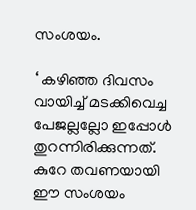സംശയം.

‘ കഴിഞ്ഞ ദിവസം വായിച്ച് മടക്കിവെച്ച പേജല്ലല്ലോ ഇപ്പോള്‍ തുറന്നിരിക്കുന്നത്. കുറേ തവണയായി ഈ സംശയം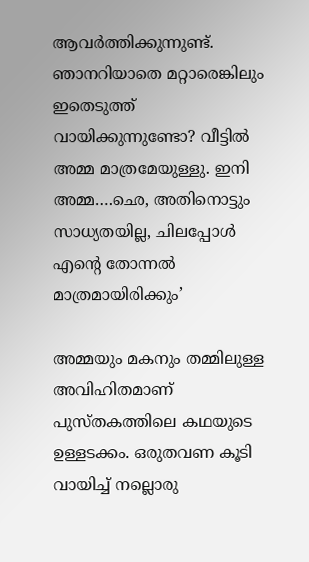ആവര്‍ത്തിക്കുന്നുണ്ട്. ഞാനറിയാതെ മറ്റാരെങ്കിലും ഇതെടുത്ത് വായിക്കുന്നുണ്ടോ? വീട്ടില്‍ അമ്മ മാത്രമേയുള്ളു. ഇനി അമ്മ….ഛെ, അതിനൊട്ടും സാധ്യതയില്ല, ചിലപ്പോള്‍ എന്റെ തോന്നല്‍ മാത്രമായിരിക്കും’

അമ്മയും മകനും തമ്മിലുള്ള അവിഹിതമാണ് പുസ്തകത്തിലെ കഥയുടെ ഉള്ളടക്കം. ഒരുതവണ കൂടി വായിച്ച് നല്ലൊരു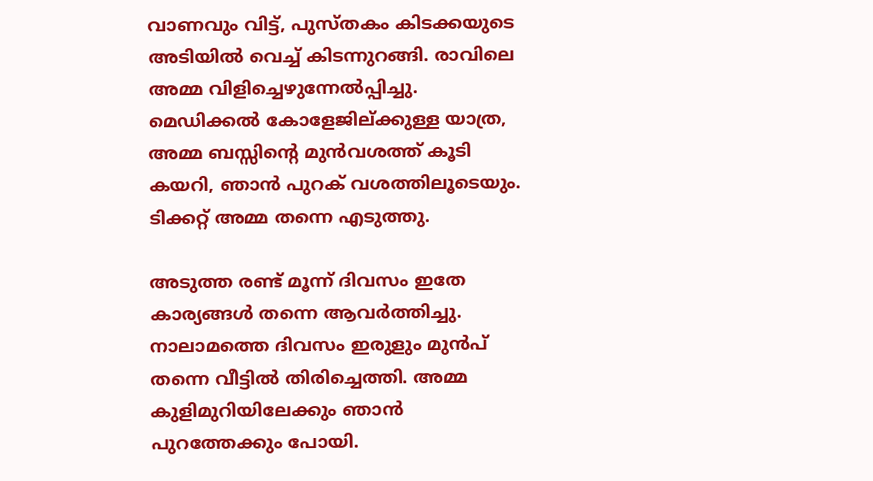വാണവും വിട്ട്, പുസ്തകം കിടക്കയുടെ അടിയില്‍ വെച്ച് കിടന്നുറങ്ങി. രാവിലെ അമ്മ വിളിച്ചെഴുന്നേല്‍പ്പിച്ചു. മെഡിക്കല്‍ കോളേജില്ക്കുള്ള യാത്ര, അമ്മ ബസ്സിന്റെ മുന്‍വശത്ത് കൂടി കയറി, ഞാന്‍ പുറക് വശത്തിലൂടെയും. ടിക്കറ്റ് അമ്മ തന്നെ എടുത്തു.

അടുത്ത രണ്ട് മൂന്ന് ദിവസം ഇതേ കാര്യങ്ങള്‍ തന്നെ ആവര്‍ത്തിച്ചു. നാലാമത്തെ ദിവസം ഇരുളും മുന്‍പ് തന്നെ വീട്ടില്‍ തിരിച്ചെത്തി. അമ്മ കുളിമുറിയിലേക്കും ഞാന്‍ പുറത്തേക്കും പോയി.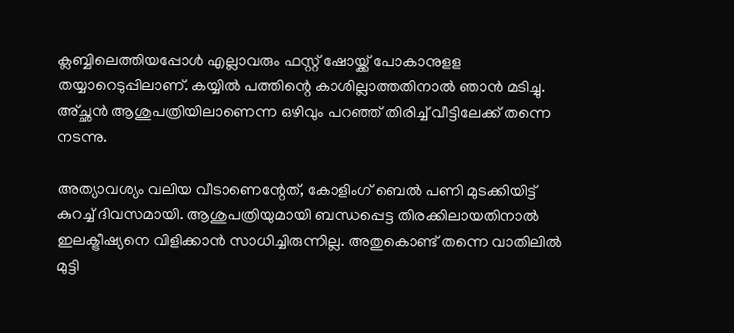ക്ലബ്ബിലെത്തിയപ്പോള്‍ എല്ലാവരും ഫസ്റ്റ് ഷോയ്ക്ക് പോകാനുളള തയ്യാറെടുപ്പിലാണ്. കയ്യില്‍ പത്തിന്റെ കാശില്ലാത്തതിനാല്‍ ഞാന്‍ മടിച്ചു. അ്ച്ഛന്‍ ആശുപത്രിയിലാണെന്ന ഒഴിവും പറഞ്ഞ് തിരിച്ച് വീട്ടിലേക്ക് തന്നെ നടന്നു.

അത്യാവശ്യം വലിയ വീടാണെന്റേത്, കോളിംഗ് ബെല്‍ പണി മുടക്കിയിട്ട് കുറച്ച് ദിവസമായി. ആശുപത്രിയുമായി ബന്ധപ്പെട്ട തിരക്കിലായതിനാല്‍ ഇലക്ട്രീഷ്യനെ വിളിക്കാന്‍ സാധിച്ചിരുന്നില്ല. അതുകൊണ്ട് തന്നെ വാതിലില്‍ മുട്ടി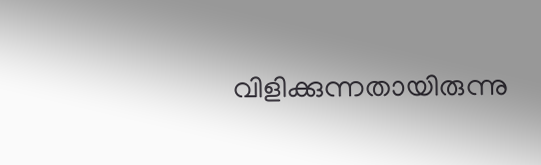വിളിക്കുന്നതായിരുന്നു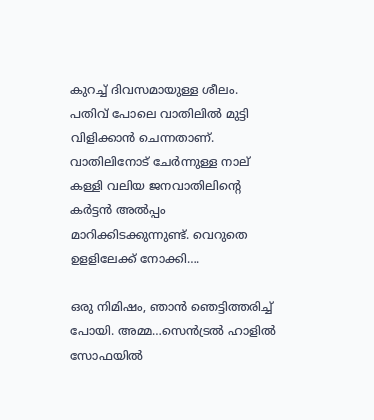കുറച്ച് ദിവസമായുള്ള ശീലം. പതിവ് പോലെ വാതിലില്‍ മുട്ടി വിളിക്കാന്‍ ചെന്നതാണ്. വാതിലിനോട് ചേര്‍ന്നുള്ള നാല് കള്ളി വലിയ ജനവാതിലിന്റെ കര്‍ട്ടന്‍ അല്‍പ്പം മാറിക്കിടക്കുന്നുണ്ട്. വെറുതെ ഉളളിലേക്ക് നോക്കി….

ഒരു നിമിഷം, ഞാന്‍ ഞെട്ടിത്തരിച്ച് പോയി. അമ്മ…സെന്‍ട്രല്‍ ഹാളില്‍ സോഫയില്‍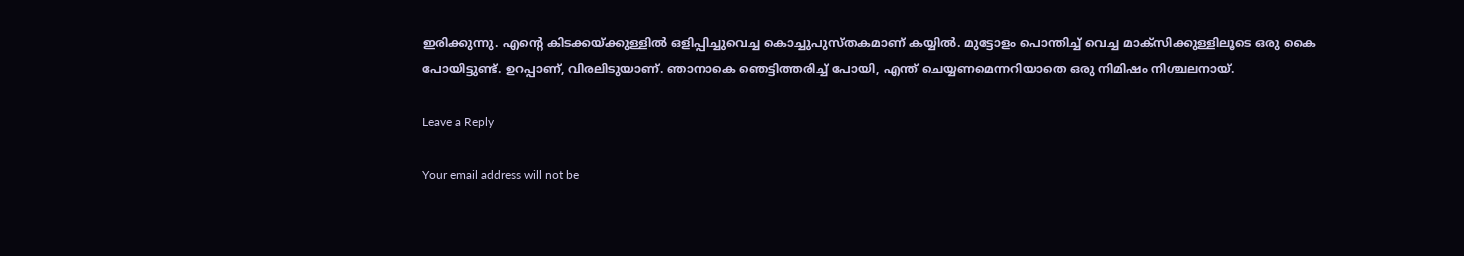ഇരിക്കുന്നു. എന്റെ കിടക്കയ്ക്കുള്ളില്‍ ഒളിപ്പിച്ചുവെച്ച കൊച്ചുപുസ്തകമാണ് കയ്യില്‍. മുട്ടോളം പൊന്തിച്ച് വെച്ച മാക്‌സിക്കുള്ളിലൂടെ ഒരു കൈ പോയിട്ടുണ്ട്. ഉറപ്പാണ്, വിരലിടുയാണ്. ഞാനാകെ ഞെട്ടിത്തരിച്ച് പോയി, എന്ത് ചെയ്യണമെന്നറിയാതെ ഒരു നിമിഷം നിശ്ചലനായ്.

Leave a Reply

Your email address will not be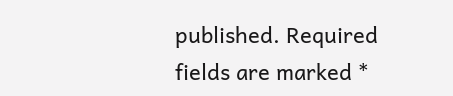published. Required fields are marked *